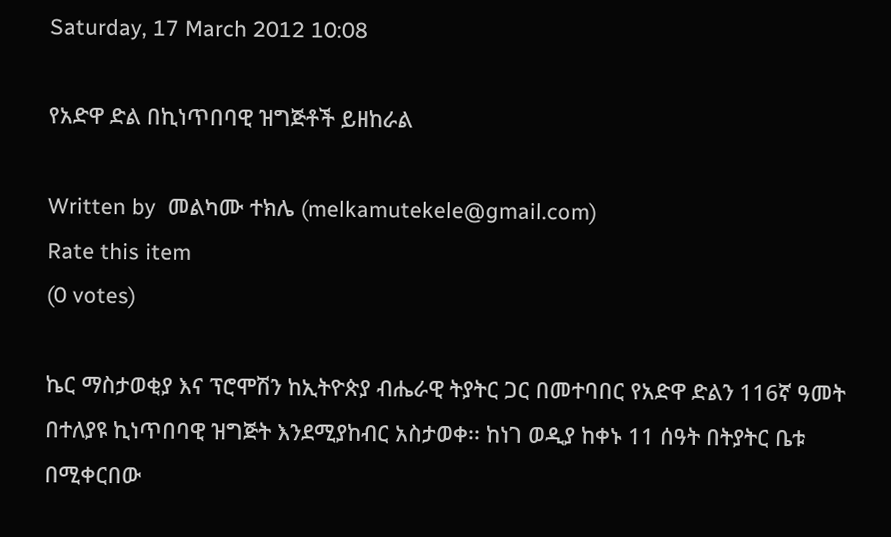Saturday, 17 March 2012 10:08

የአድዋ ድል በኪነጥበባዊ ዝግጅቶች ይዘከራል

Written by  መልካሙ ተክሌ (melkamutekele@gmail.com)
Rate this item
(0 votes)

ኬር ማስታወቂያ እና ፕሮሞሽን ከኢትዮጵያ ብሔራዊ ትያትር ጋር በመተባበር የአድዋ ድልን 116ኛ ዓመት በተለያዩ ኪነጥበባዊ ዝግጅት እንደሚያከብር አስታወቀ፡፡ ከነገ ወዲያ ከቀኑ 11 ሰዓት በትያትር ቤቱ በሚቀርበው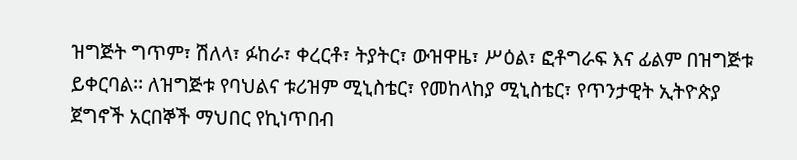ዝግጅት ግጥም፣ ሽለላ፣ ፉከራ፣ ቀረርቶ፣ ትያትር፣ ውዝዋዜ፣ ሥዕል፣ ፎቶግራፍ እና ፊልም በዝግጅቱ ይቀርባል፡፡ ለዝግጅቱ የባህልና ቱሪዝም ሚኒስቴር፣ የመከላከያ ሚኒስቴር፣ የጥንታዊት ኢትዮጵያ ጀግኖች አርበኞች ማህበር የኪነጥበብ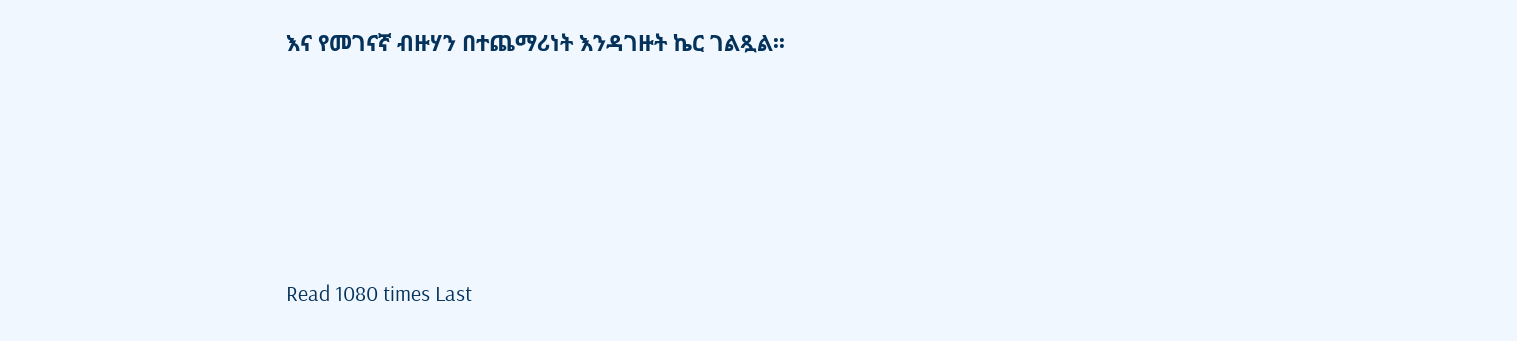እና የመገናኛ ብዙሃን በተጨማሪነት እንዳገዙት ኬር ገልጿል፡፡





Read 1080 times Last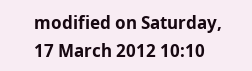modified on Saturday, 17 March 2012 10:10